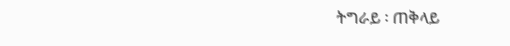ትግራይ ፡ ጠቅላይ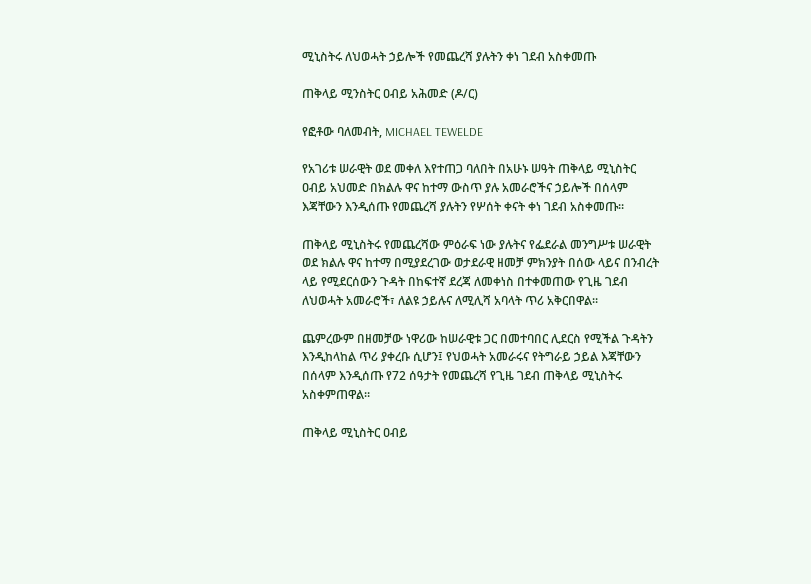ሚኒስትሩ ለህወሓት ኃይሎች የመጨረሻ ያሉትን ቀነ ገደብ አስቀመጡ

ጠቅላይ ሚንስትር ዐብይ አሕመድ (ዶ/ር)

የፎቶው ባለመብት, MICHAEL TEWELDE

የአገሪቱ ሠራዊት ወደ መቀለ እየተጠጋ ባለበት በአሁኑ ሠዓት ጠቅላይ ሚኒስትር ዐብይ አህመድ በክልሉ ዋና ከተማ ውስጥ ያሉ አመራሮችና ኃይሎች በሰላም እጃቸውን እንዲሰጡ የመጨረሻ ያሉትን የሦሰት ቀናት ቀነ ገደብ አስቀመጡ።

ጠቅላይ ሚኒስትሩ የመጨረሻው ምዕራፍ ነው ያሉትና የፌደራል መንግሥቱ ሠራዊት ወደ ክልሉ ዋና ከተማ በሚያደረገው ወታደራዊ ዘመቻ ምክንያት በሰው ላይና በንብረት ላይ የሚደርሰውን ጉዳት በከፍተኛ ደረጃ ለመቀነስ በተቀመጠው የጊዜ ገደብ ለህወሓት አመራሮች፣ ለልዩ ኃይሉና ለሚሊሻ አባላት ጥሪ አቅርበዋል።

ጨምረውም በዘመቻው ነዋሪው ከሠራዊቱ ጋር በመተባበር ሊደርስ የሚችል ጉዳትን እንዲከላከል ጥሪ ያቀረቡ ሲሆን፤ የህወሓት አመራሩና የትግራይ ኃይል እጃቸውን በሰላም እንዲሰጡ የ72 ሰዓታት የመጨረሻ የጊዜ ገደብ ጠቅላይ ሚኒስትሩ አስቀምጠዋል።

ጠቅላይ ሚኒስትር ዐብይ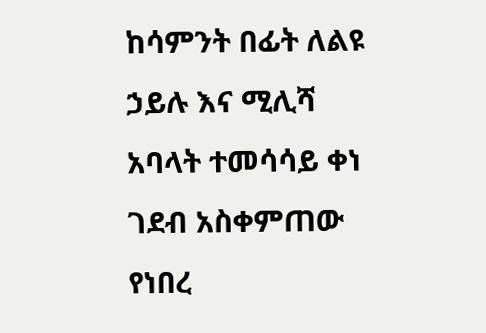ከሳምንት በፊት ለልዩ ኃይሉ እና ሚሊሻ አባላት ተመሳሳይ ቀነ ገደብ አስቀምጠው የነበረ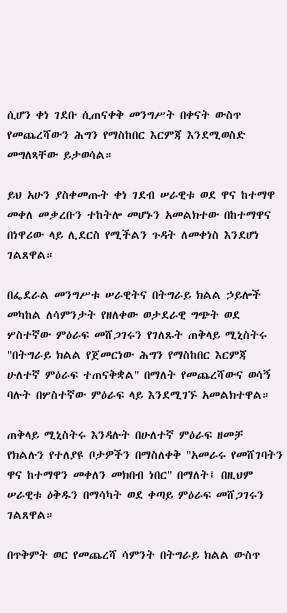ሲሆን ቀነ ገደቡ ሲጠናቀቅ መንግሥት በቀናት ውስጥ የመጨረሻውን ሕግን የማስከበር እርምጃ እንደሚወስድ መግለጻቸው ይታወሳል።

ይህ አሁን ያስቀመጡት ቀነ ገደብ ሠራዊቱ ወደ ዋና ከተማዋ መቀለ መቃረቡን ተከትሎ መሆኑን አመልክተው በከተማዋና በነዋሪው ላይ ሊደርስ የሚችልን ጉዳት ለመቀነስ እንደሆነ ገልጸዋል።

በፌደራል መንግሥቱ ሠራዊትና በትግራይ ክልል ኃይሎች መካከል ለሳምንታት የዘለቀው ወታደራዊ ግጭት ወደ ሦስተኛው ምዕራፍ መሸጋገሩን የገለጹት ጠቅላይ ሚኒስትሩ "በትግራይ ክልል የጀመርነው ሕግን የማስከበር እርምጃ ሁለተኛ ምዕራፍ ተጠናቅቋል" በማለት የመጨረሻውና ወሳኝ ባሉት በሦስተኛው ምዕራፍ ላይ እንደሚገኙ አመልክተዋል።

ጠቅላይ ሚኒስትሩ እንዳሉት በሁለተኛ ምዕራፍ ዘመቻ የክልሉን የተለያዩ ቦታዎችን በማስለቀቅ "አመራሩ የመሸገባትን ዋና ከተማዋን መቀለን መክበብ ነበር" በማለት፤ በዚህም ሠራዊቱ ዕቅዱን በማሳካት ወደ ቀጣይ ምዕራፍ መሸጋገሩን ገልጸዋል።

በጥቅምት ወር የመጨረሻ ሳምንት በትግራይ ክልል ውስጥ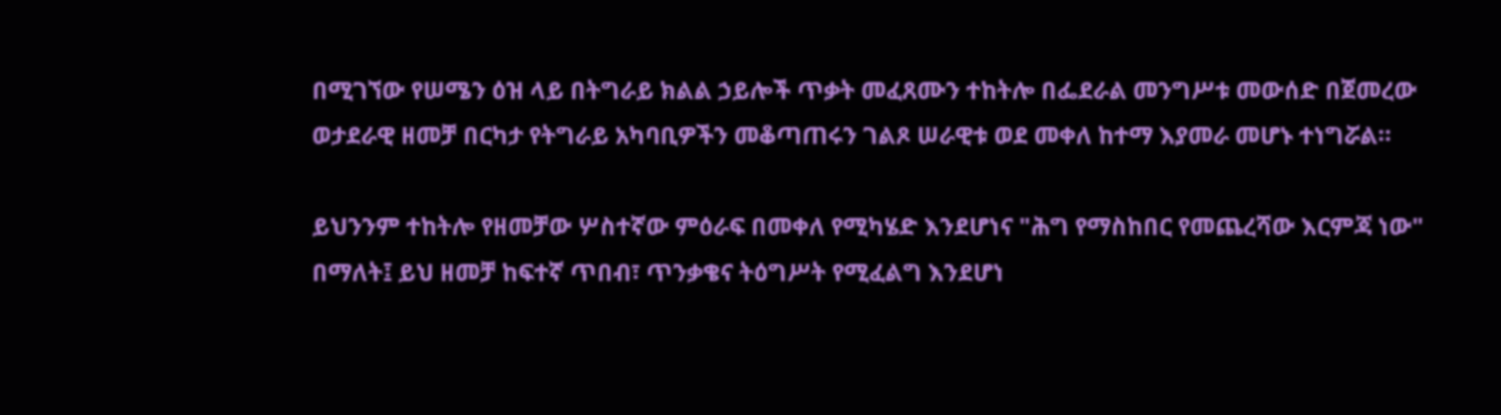በሚገኘው የሠሜን ዕዝ ላይ በትግራይ ክልል ኃይሎች ጥቃት መፈጸሙን ተከትሎ በፌደራል መንግሥቱ መውሰድ በጀመረው ወታደራዊ ዘመቻ በርካታ የትግራይ አካባቢዎችን መቆጣጠሩን ገልጾ ሠራዊቱ ወደ መቀለ ከተማ እያመራ መሆኑ ተነግሯል።

ይህንንም ተከትሎ የዘመቻው ሦስተኛው ምዕራፍ በመቀለ የሚካሄድ እንደሆነና "ሕግ የማስከበር የመጨረሻው እርምጃ ነው" በማለት፤ ይህ ዘመቻ ከፍተኛ ጥበብ፣ ጥንቃቄና ትዕግሥት የሚፈልግ እንደሆነ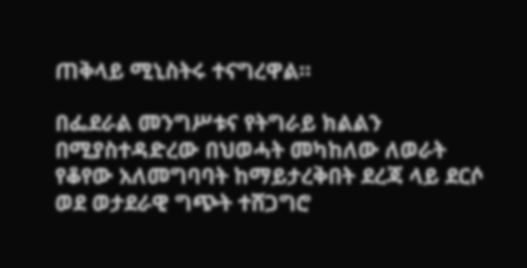ጠቅላይ ሚኒስትሩ ተናግረዋል።

በፌደራል መንግሥቱና የትግራይ ክልልን በሚያስተዳድረው በህወሓት መካከለው ለወራት የቆየው አለመግባባት ከማይታረቅበት ደረጃ ላይ ደርሶ ወደ ወታደራዊ ግጭት ተሸጋግሮ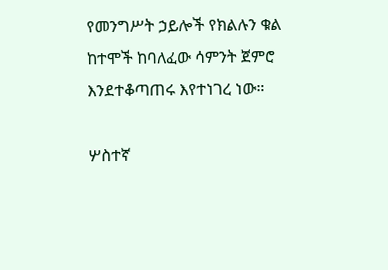የመንግሥት ኃይሎች የክልሉን ቁል ከተሞች ከባለፈው ሳምንት ጀምሮ እንደተቆጣጠሩ እየተነገረ ነው።

ሦስተኛ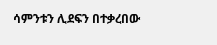ሳምንቱን ሊደፍን በተቃረበው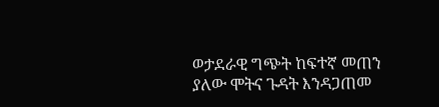ወታደራዊ ግጭት ከፍተኛ መጠን ያለው ሞትና ጉዳት እንዳጋጠመ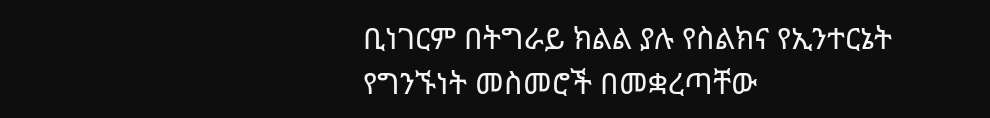ቢነገርም በትግራይ ክልል ያሉ የስልክና የኢንተርኔት የግንኙነት መስመሮች በመቋረጣቸው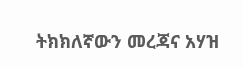ትክክለኛውን መረጃና አሃዝ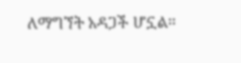ለማግኘት አዳጋች ሆኗል።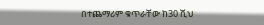በተጨማሪም ቁጥራቸው ከ30 ሺህ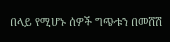በላይ የሚሆኑ ሰዎች ግጭቱን በመሸሽ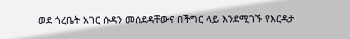ወደ ጎረቤት አገር ሱዳን መሰደዳቸውና በችግር ላይ እንደሚገኙ የእርዳታ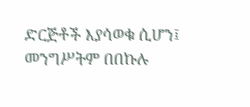ድርጅቶች እያሳወቁ ሲሆን፤ መንግሥትም በበኩሉ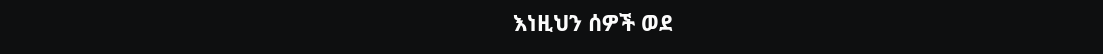እነዚህን ሰዎች ወደ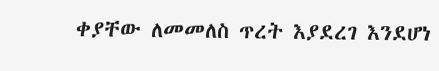ቀያቸው ለመመለስ ጥረት እያደረገ እንደሆነ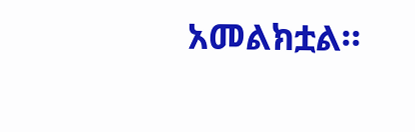አመልክቷል።